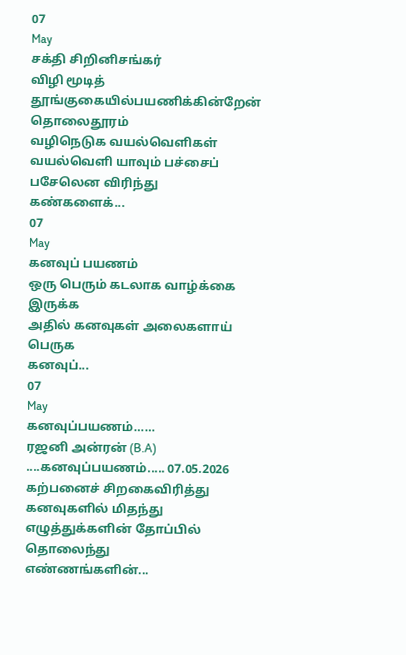07
May
சக்தி சிறினிசங்கர்
விழி மூடித் தூங்குகையில்பயணிக்கின்றேன் தொலைதூரம்
வழிநெடுக வயல்வெளிகள்
வயல்வெளி யாவும் பச்சைப் பசேலென விரிந்து
கண்களைக்...
07
May
கனவுப் பயணம்
ஒரு பெரும் கடலாக வாழ்க்கை இருக்க
அதில் கனவுகள் அலைகளாய் பெருக
கனவுப்...
07
May
கனவுப்பயணம்……
ரஜனி அன்ரன் (B.A) ....கனவுப்பயணம்..... 07.05.2026
கற்பனைச் சிறகைவிரித்து கனவுகளில் மிதந்து
எழுத்துக்களின் தோப்பில் தொலைந்து
எண்ணங்களின்...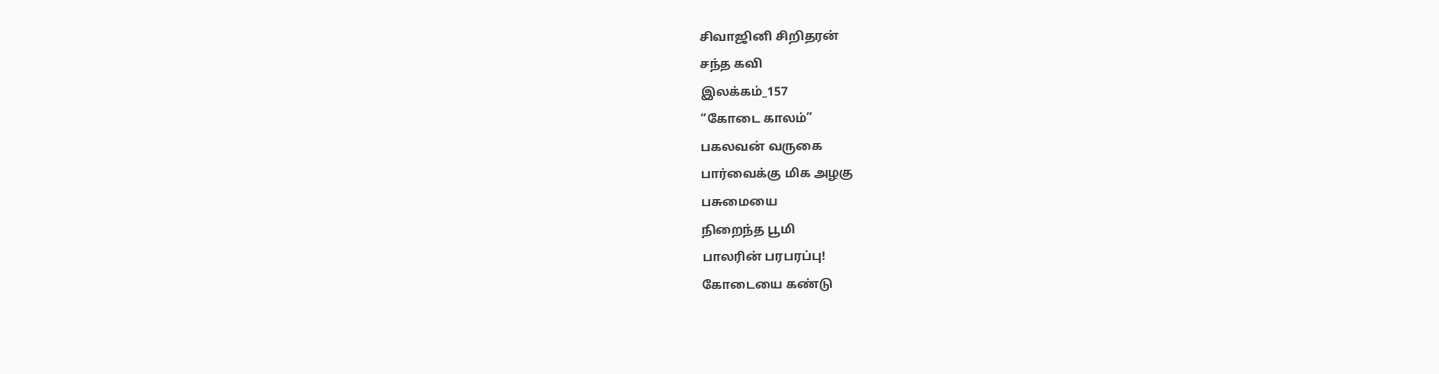சிவாஜினி சிறிதரன்
சந்த கவி
இலக்கம்_157
“கோடை காலம்”
பகலவன் வருகை
பார்வைக்கு மிக அழகு
பசுமையை
நிறைந்த பூமி
பாலரின் பரபரப்பு!
கோடையை கண்டு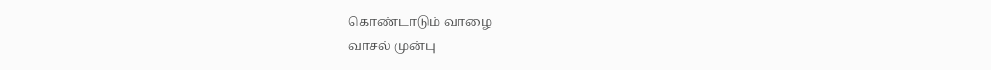கொண்டாடும் வாழை
வாசல் முன்பு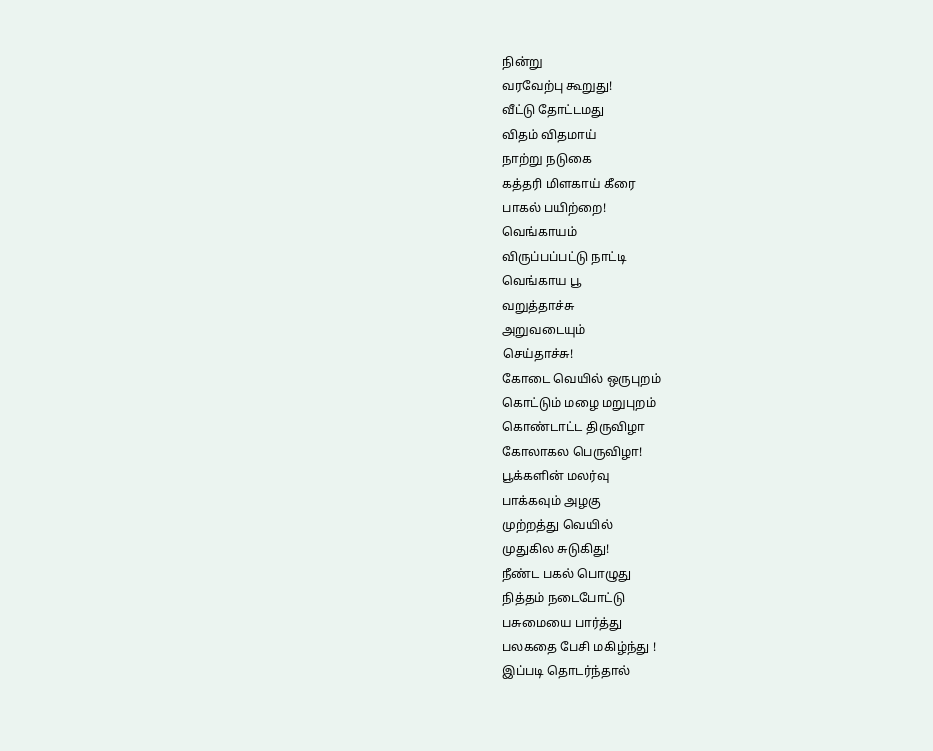நின்று
வரவேற்பு கூறுது!
வீட்டு தோட்டமது
விதம் விதமாய்
நாற்று நடுகை
கத்தரி மிளகாய் கீரை
பாகல் பயிற்றை!
வெங்காயம்
விருப்பப்பட்டு நாட்டி
வெங்காய பூ
வறுத்தாச்சு
அறுவடையும்
செய்தாச்சு!
கோடை வெயில் ஒருபுறம்
கொட்டும் மழை மறுபுறம்
கொண்டாட்ட திருவிழா
கோலாகல பெருவிழா!
பூக்களின் மலர்வு
பாக்கவும் அழகு
முற்றத்து வெயில்
முதுகில சுடுகிது!
நீண்ட பகல் பொழுது
நித்தம் நடைபோட்டு
பசுமையை பார்த்து
பலகதை பேசி மகிழ்ந்து !
இப்படி தொடர்ந்தால்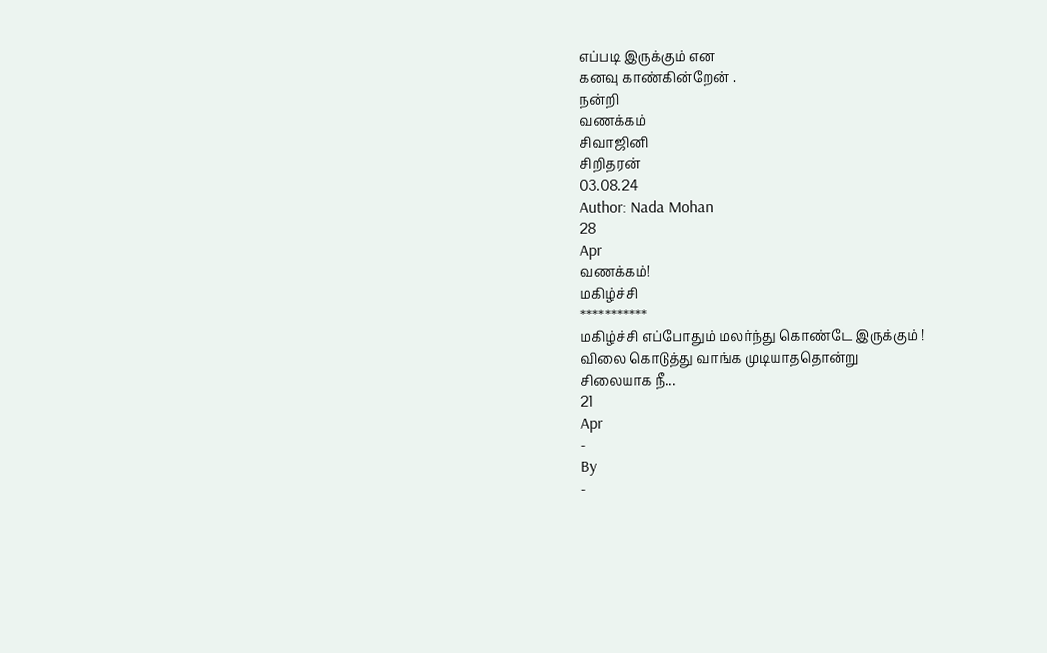எப்படி இருக்கும் என
கனவு காண்கின்றேன் .
நன்றி
வணக்கம்
சிவாஜினி
சிறிதரன்
03.08.24
Author: Nada Mohan
28
Apr
வணக்கம்!
மகிழ்ச்சி
***********
மகிழ்ச்சி எப்போதும் மலர்ந்து கொண்டே இருக்கும் !
விலை கொடுத்து வாங்க முடியாததொன்று
சிலையாக நீ...
21
Apr
-
By
-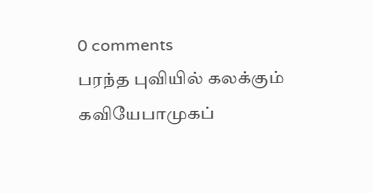0 comments
பரந்த புவியில் கலக்கும் கவியேபாமுகப்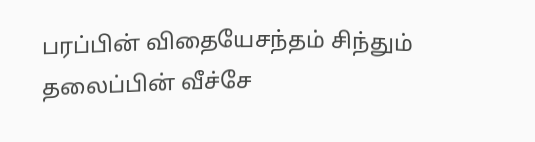பரப்பின் விதையேசந்தம் சிந்தும் தலைப்பின் வீச்சே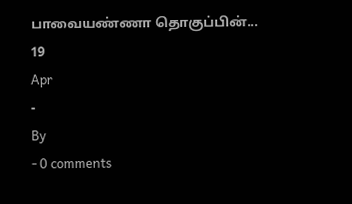பாவையண்ணா தொகுப்பின்...
19
Apr
-
By
- 0 comments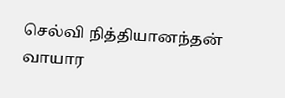செல்வி நித்தியானந்தன்
வாயார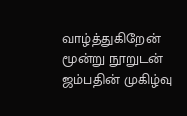வாழ்த்துகிறேன்
மூன்று நூறுடன்
ஜம்பதின் முகிழ்வு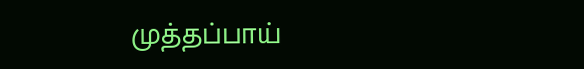முத்தப்பாய்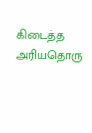கிடைத்த
அரியதொரு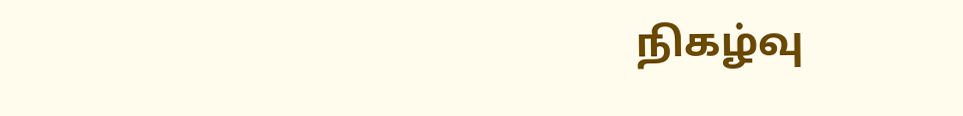நிகழ்வு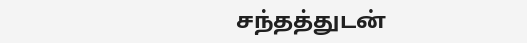சந்தத்துடன்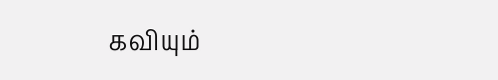கவியும்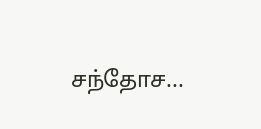சந்தோச...